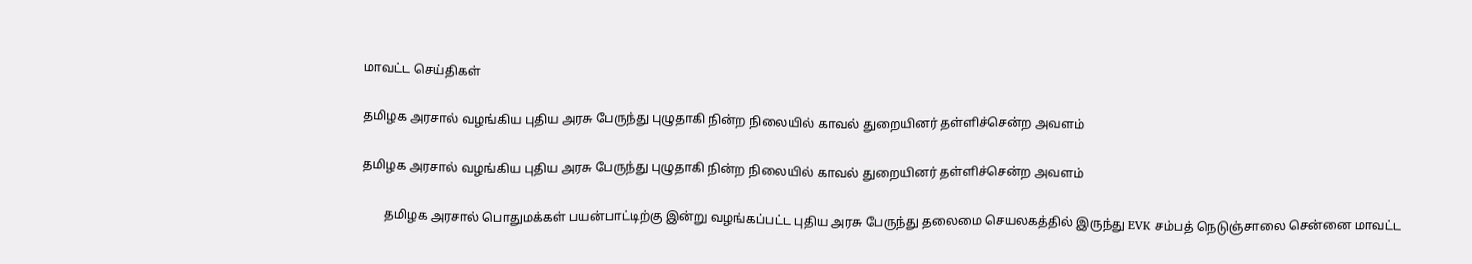மாவட்ட செய்திகள்

தமிழக அரசால் வழங்கிய புதிய அரசு பேருந்து புழுதாகி நின்ற நிலையில் காவல் துறையினர் தள்ளிச்சென்ற அவளம்

தமிழக அரசால் வழங்கிய புதிய அரசு பேருந்து புழுதாகி நின்ற நிலையில் காவல் துறையினர் தள்ளிச்சென்ற அவளம்

       தமிழக அரசால் பொதுமக்கள் பயன்பாட்டிற்கு இன்று வழங்கப்பட்ட புதிய அரசு பேருந்து தலைமை செயலகத்தில் இருந்து EVK சம்பத் நெடுஞ்சாலை சென்னை மாவட்ட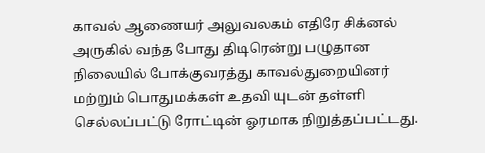காவல் ஆணையர் அலுவலகம் எதிரே சிக்னல் அருகில் வந்த போது திடிரென்று பழுதான நிலையில் போக்குவரத்து காவல்துறையினர் மற்றும் பொதுமக்கள் உதவி யுடன் தள்ளி செல்லப்பட்டு ரோட்டின் ஓரமாக நிறுத்தப்பட்டது.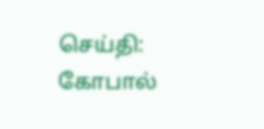செய்தி: கோபால்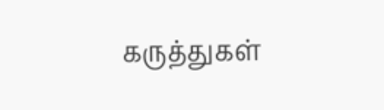கருத்துகள்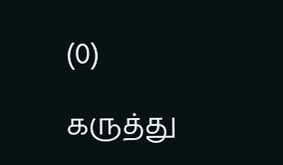(0)

கருத்து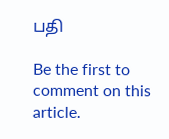பதி

Be the first to comment on this article.